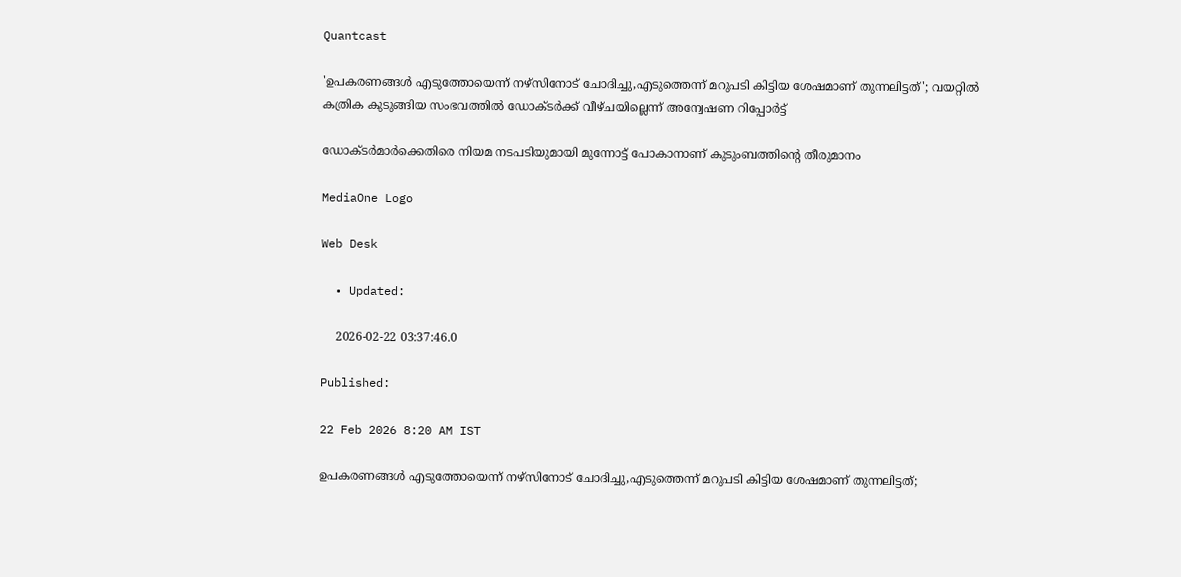Quantcast

'ഉപകരണങ്ങൾ എടുത്തോയെന്ന് നഴ്‌സിനോട് ചോദിച്ചു,എടുത്തെന്ന് മറുപടി കിട്ടിയ ശേഷമാണ് തുന്നലിട്ടത്'; വയറ്റില്‍ കത്രിക കുടുങ്ങിയ സംഭവത്തിൽ ഡോക്ടർക്ക് വീഴ്ചയില്ലെന്ന് അന്വേഷണ റിപ്പോർട്ട്

ഡോക്ടർമാർക്കെതിരെ നിയമ നടപടിയുമായി മുന്നോട്ട് പോകാനാണ് കുടുംബത്തിന്റെ തീരുമാനം

MediaOne Logo

Web Desk

  • Updated:

    2026-02-22 03:37:46.0

Published:

22 Feb 2026 8:20 AM IST

ഉപകരണങ്ങൾ എടുത്തോയെന്ന് നഴ്‌സിനോട് ചോദിച്ചു,എടുത്തെന്ന് മറുപടി കിട്ടിയ ശേഷമാണ് തുന്നലിട്ടത്;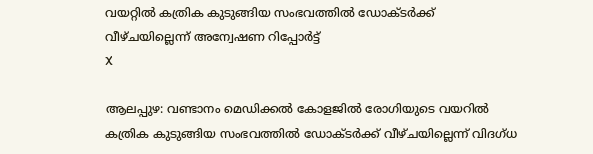വയറ്റില്‍ കത്രിക കുടുങ്ങിയ സംഭവത്തിൽ ഡോക്ടർക്ക് വീഴ്ചയില്ലെന്ന് അന്വേഷണ റിപ്പോർട്ട്
X

ആലപ്പുഴ: വണ്ടാനം മെഡിക്കൽ കോളജിൽ രോഗിയുടെ വയറിൽ കത്രിക കുടുങ്ങിയ സംഭവത്തിൽ ഡോക്ടർക്ക് വീഴ്ചയില്ലെന്ന് വിദഗ്ധ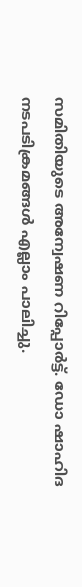സമിതിയുടെ അന്വേഷണ റിപ്പോർട്ട്. ഡോ ഷാഹിദ നടപടിക്രമങ്ങൾ എല്ലാം പാലിച്ചു.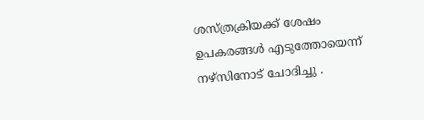ശസ്ത്രക്രിയക്ക് ശേഷം ഉപകരങ്ങൾ എടുത്തോയെന്ന് നഴ്സിനോട് ചോദിച്ചു .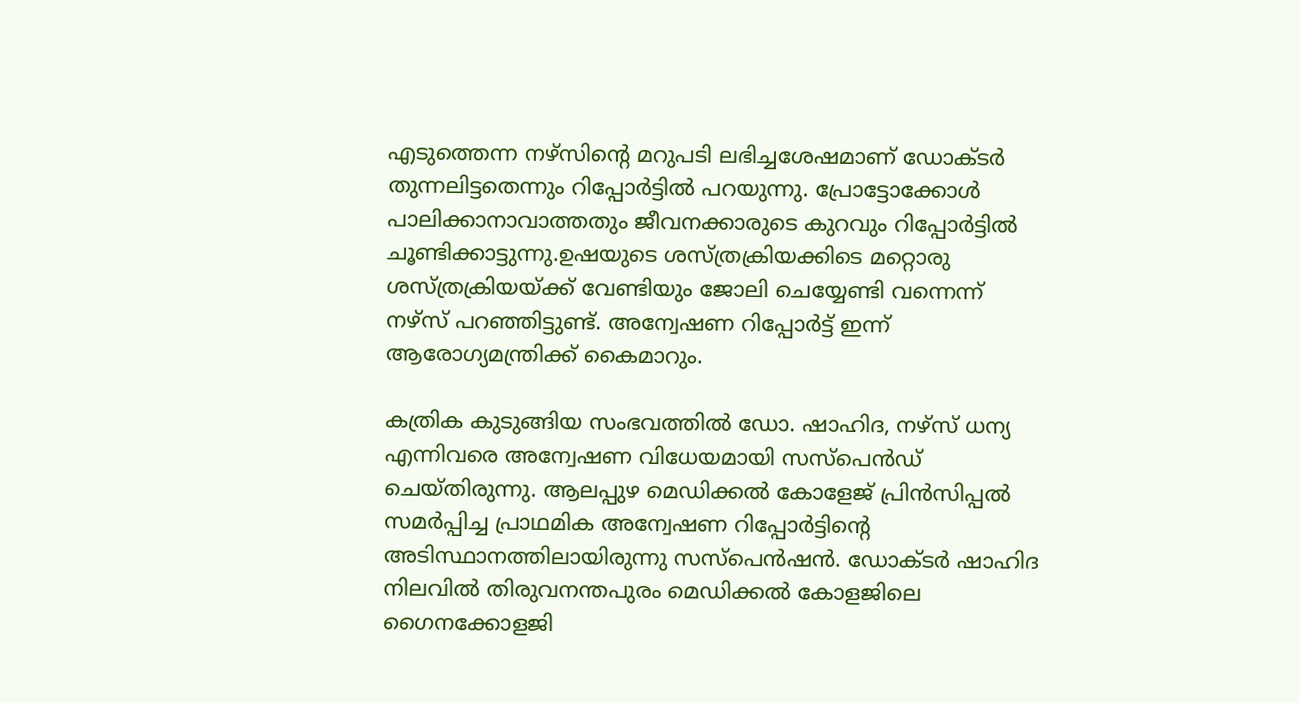എടുത്തെന്ന നഴ്സിന്റെ മറുപടി ലഭിച്ചശേഷമാണ് ഡോക്ടര്‍ തുന്നലിട്ടതെന്നും റിപ്പോർട്ടിൽ പറയുന്നു. പ്രോട്ടോക്കോൾ പാലിക്കാനാവാത്തതും ജീവനക്കാരുടെ കുറവും റിപ്പോർട്ടില്‍ ചൂണ്ടിക്കാട്ടുന്നു.ഉഷയുടെ ശസ്ത്രക്രിയക്കിടെ മറ്റൊരു ശസ്ത്രക്രിയയ്ക്ക് വേണ്ടിയും ജോലി ചെയ്യേണ്ടി വന്നെന്ന് നഴ്സ് പറഞ്ഞിട്ടുണ്ട്. അന്വേഷണ റിപ്പോർട്ട് ഇന്ന് ആരോഗ്യമന്ത്രിക്ക് കൈമാറും.

കത്രിക കുടുങ്ങിയ സംഭവത്തില്‍ ഡോ. ഷാഹിദ, നഴ്‌സ് ധന്യ എന്നിവരെ അന്വേഷണ വിധേയമായി സസ്‌പെൻഡ് ചെയ്തിരുന്നു. ആലപ്പുഴ മെഡിക്കൽ കോളേജ് പ്രിൻസിപ്പൽ സമർപ്പിച്ച പ്രാഥമിക അന്വേഷണ റിപ്പോർട്ടിന്റെ അടിസ്ഥാനത്തിലായിരുന്നു സസ്പെൻഷൻ. ഡോക്ടർ ഷാഹിദ നിലവിൽ തിരുവനന്തപുരം മെഡിക്കൽ കോളജിലെ ഗൈനക്കോളജി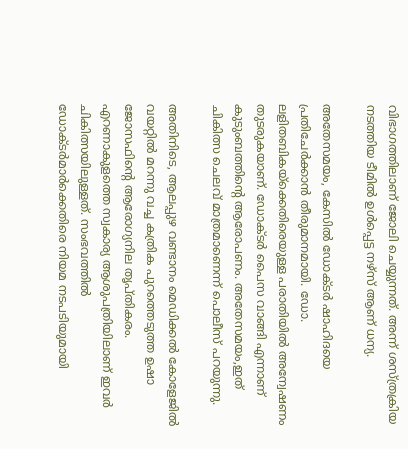വിഭാഗത്തിലാണ് ജോലി ചെയ്യുന്നത്. അന്ന് ശസ്ത്രക്രിയ നടത്തിയ ടീമില്‍ ഉൾപ്പെട്ട നഴ്സ് ആണ് ധന്യ.

അതേസമയം, കേസിൽ ഡോക്ടർ ഷാഹിദയെ പ്രതിചേർക്കാൻ തീരുമാനമായി. ഡോ. ലളിതബികയ്ക്കെതിരെയുള്ള പരാതിയിൽ അന്വേഷണം തുടരുകയാണ്. ഡോക്ടര്‍ പൈസ വാങ്ങി എന്നാണ് കുടുംബത്തിന്റെ ആരോപണം. അതേസമയം,ഇത് ചികിത്സ ചെലവ് മാത്രമാണെന്ന് പൊലീസ് പറയുന്നു.

അതിനിടെ, ആലപ്പുഴ വണ്ടാനം മെഡിക്കൽ കോളേജിൽ വയറ്റിൽ മറന്നു വച്ച കത്രിക പുറത്തെടുത്ത ഉഷാ ജോസഫിന്റെ ആരോഗ്യനില തൃപ്തികരം. എറണാകുളത്തെ സ്വകാര്യ ആശുപത്രിയിലാണ് ഇവര്‍ ചികിത്സയിലുള്ളത്. സംഭവത്തിൽ ഡോക്ടർമാർക്കെതിരെ നിയമ നടപടിയുമായി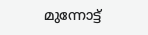മുന്നോട്ട്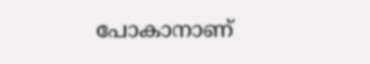പോകാനാണ്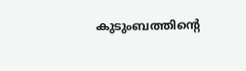കുടുംബത്തിന്റെ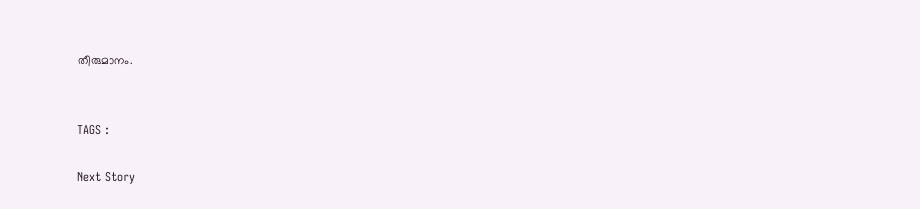തീരുമാനം.


TAGS :

Next Story